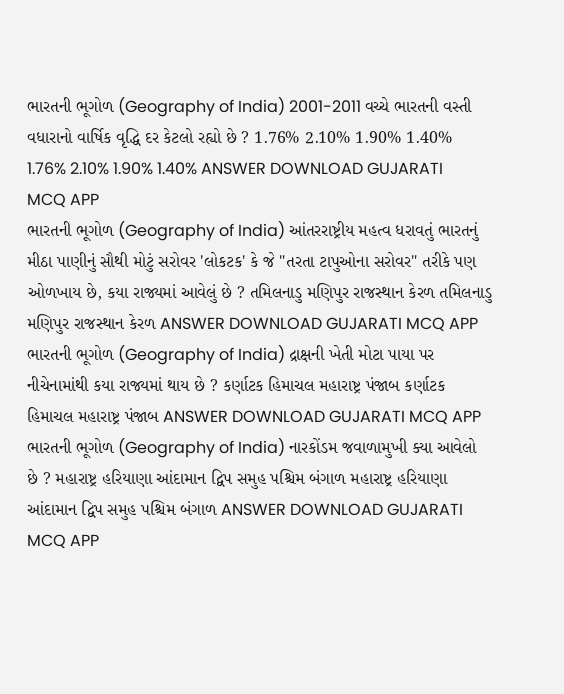ભારતની ભૂગોળ (Geography of India) 2001-2011 વચ્ચે ભારતની વસ્તી વધારાનો વાર્ષિક વૃદ્ધિ દર કેટલો રહ્યો છે ? 1.76% 2.10% 1.90% 1.40% 1.76% 2.10% 1.90% 1.40% ANSWER DOWNLOAD GUJARATI MCQ APP
ભારતની ભૂગોળ (Geography of India) આંતરરાષ્ટ્રીય મહત્વ ધરાવતું ભારતનું મીઠા પાણીનું સૌથી મોટું સરોવર 'લોકટક' કે જે "તરતા ટાપુઓના સરોવર" તરીકે પણ ઓળખાય છે, કયા રાજ્યમાં આવેલું છે ? તમિલનાડુ મણિપુર રાજસ્થાન કેરળ તમિલનાડુ મણિપુર રાજસ્થાન કેરળ ANSWER DOWNLOAD GUJARATI MCQ APP
ભારતની ભૂગોળ (Geography of India) દ્રાક્ષની ખેતી મોટા પાયા પર નીચેનામાંથી કયા રાજ્યમાં થાય છે ? કર્ણાટક હિમાચલ મહારાષ્ટ્ર પંજાબ કર્ણાટક હિમાચલ મહારાષ્ટ્ર પંજાબ ANSWER DOWNLOAD GUJARATI MCQ APP
ભારતની ભૂગોળ (Geography of India) નારકોંડમ જવાળામુખી ક્યા આવેલો છે ? મહારાષ્ટ્ર હરિયાણા આંદામાન દ્વિપ સમુહ પશ્ચિમ બંગાળ મહારાષ્ટ્ર હરિયાણા આંદામાન દ્વિપ સમુહ પશ્ચિમ બંગાળ ANSWER DOWNLOAD GUJARATI MCQ APP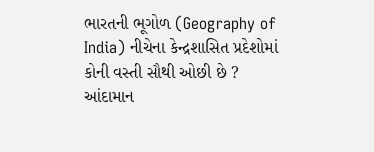ભારતની ભૂગોળ (Geography of India) નીચેના કેન્દ્રશાસિત પ્રદેશોમાં કોની વસ્તી સૌથી ઓછી છે ? આંદામાન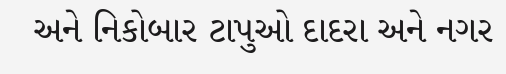અને નિકોબાર ટાપુઓ દાદરા અને નગર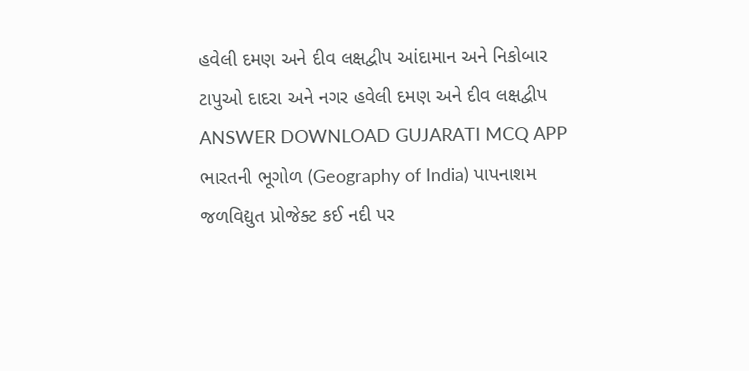હવેલી દમણ અને દીવ લક્ષદ્વીપ આંદામાન અને નિકોબાર ટાપુઓ દાદરા અને નગર હવેલી દમણ અને દીવ લક્ષદ્વીપ ANSWER DOWNLOAD GUJARATI MCQ APP
ભારતની ભૂગોળ (Geography of India) પાપનાશમ જળવિદ્યુત પ્રોજેક્ટ કઈ નદી પર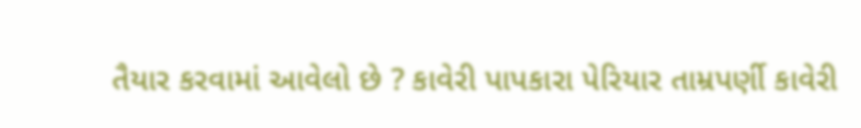તૈયાર કરવામાં આવેલો છે ? કાવેરી પાપકારા પેરિયાર તામ્રપર્ણી કાવેરી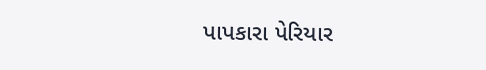પાપકારા પેરિયાર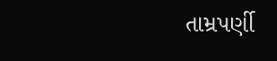તામ્રપર્ણી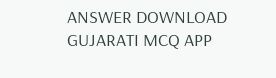ANSWER DOWNLOAD GUJARATI MCQ APP